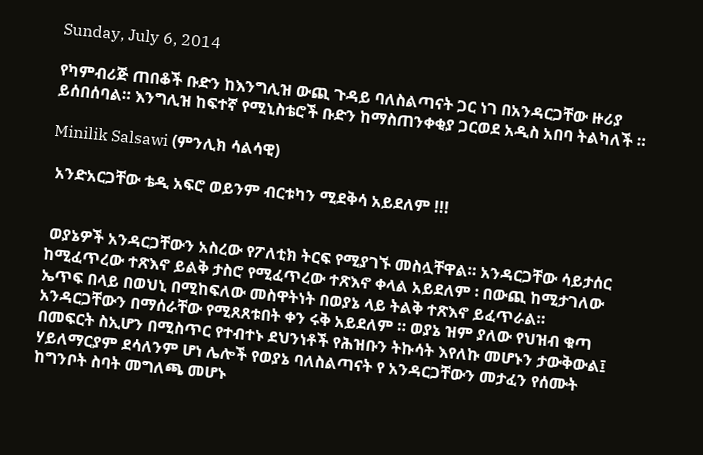Sunday, July 6, 2014

የካምብሪጅ ጠበቆች ቡድን ከእንግሊዝ ውጪ ጉዳይ ባለስልጣናት ጋር ነገ በአንዳርጋቸው ዙሪያ ይሰበሰባል። እንግሊዝ ከፍተኛ የሚኒስቴሮች ቡድን ከማስጠንቀቂያ ጋርወደ አዲስ አበባ ትልካለች ።

Minilik Salsawi (ምንሊክ ሳልሳዊ)

 አንድአርጋቸው ቴዲ አፍሮ ወይንም ብርቱካን ሚደቅሳ አይደለም !!!


 ወያኔዎች አንዳርጋቸውን አስረው የፖለቲክ ትርፍ የሚያገኙ መስሏቸዋል። አንዳርጋቸው ሳይታሰር ከሚፈጥረው ተጽእኖ ይልቅ ታስሮ የሚፈጥረው ተጽእኖ ቀላል አይደለም ፡ በውጪ ከሚታገለው ኤጥፍ በላይ በወህኒ በሚከፍለው መስዋትነት በወያኔ ላይ ትልቅ ተጽእኖ ይፈጥራል። አንዳርጋቸውን በማሰራቸው የሚጸጸቱበት ቀን ሩቅ አይደለም ። ወያኔ ዝም ያለው የህዝብ ቁጣ በመፍርት ስኢሆን በሚስጥር የተብተኑ ደህንነቶች የሕዝቡን ትኩሳት እየለኩ መሆኑን ታውቅውል፤ ሃይለማርያም ደሳለንም ሆነ ሌሎች የወያኔ ባለስልጣናት የ አንዳርጋቸውን መታፈን የሰሙት ከግንቦት ስባት መግለጫ መሆኑ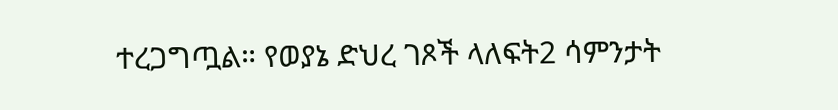ተረጋግጧል። የወያኔ ድህረ ገጾች ላለፍት2 ሳምንታት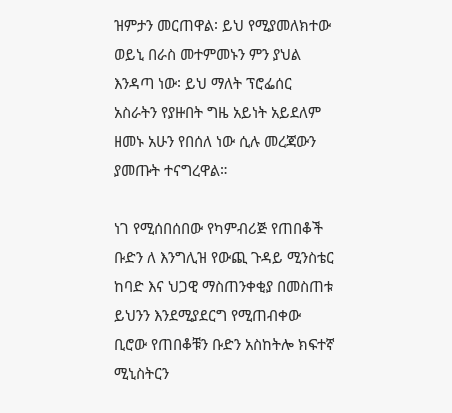ዝምታን መርጠዋል፡ ይህ የሚያመለክተው ወይኒ በራስ መተምመኑን ምን ያህል እንዳጣ ነው፡ ይህ ማለት ፕሮፌሰር አስራትን የያዙበት ግዜ አይነት አይደለም ዘመኑ አሁን የበሰለ ነው ሲሉ መረጃውን ያመጡት ተናግረዋል።

ነገ የሚሰበሰበው የካምብሪጅ የጠበቆች ቡድን ለ እንግሊዝ የውጪ ጉዳይ ሚንስቴር ከባድ እና ህጋዊ ማስጠንቀቂያ በመስጠቱ ይህንን እንደሚያደርግ የሚጠብቀው ቢሮው የጠበቆቹን ቡድን አስከትሎ ክፍተኛ ሚኒስትርን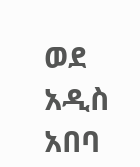ወደ አዲስ አበባ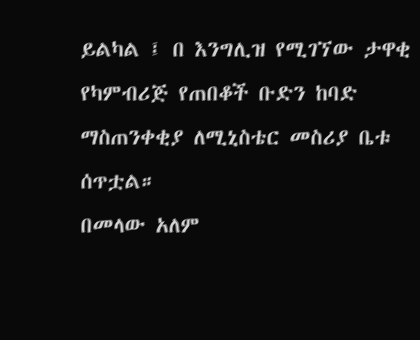ይልካል ፤ በ እንግሊዝ የሚገኘው ታዋቂ የካምብሪጅ የጠበቆች ቡድን ከባድ ማስጠንቀቂያ ለሚኒስቴር መስሪያ ቤቱ ሰጥቷል።
በመላው አለም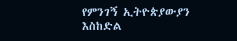የምንገኝ ኢትዮጵያውያን እስከድል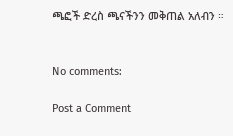ጫፎች ድረስ ጫናችንን መቅጠል አለብን ።


No comments:

Post a Comment